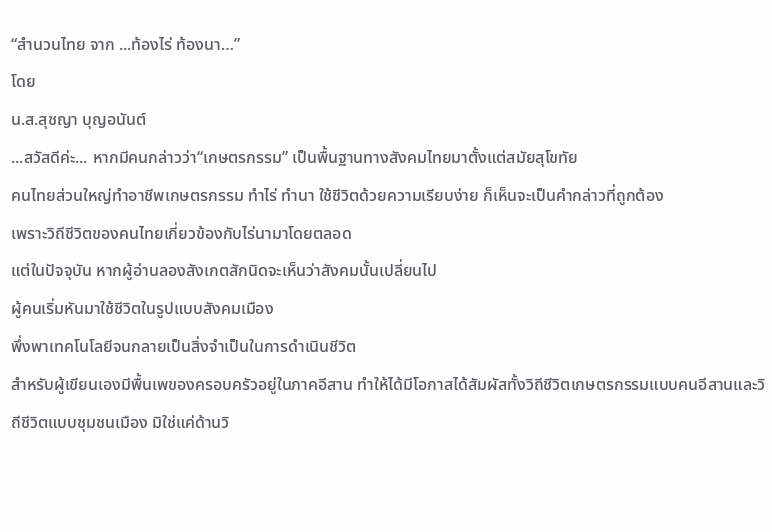“สำนวนไทย จาก ...ท้องไร่ ท้องนา…”
โดย
น.ส.สุชญา บุญอนันต์
...สวัสดีค่ะ... หากมีคนกล่าวว่า“เกษตรกรรม” เป็นพื้นฐานทางสังคมไทยมาตั้งแต่สมัยสุโขทัย
คนไทยส่วนใหญ่ทำอาชีพเกษตรกรรม ทำไร่ ทำนา ใช้ชีวิตด้วยความเรียบง่าย ก็เห็นจะเป็นคำกล่าวที่ถูกต้อง
เพราะวิถีชีวิตของคนไทยเกี่ยวข้องกับไร่นามาโดยตลอด
แต่ในปัจจุบัน หากผู้อ่านลองสังเกตสักนิดจะเห็นว่าสังคมนั้นเปลี่ยนไป
ผู้คนเริ่มหันมาใช้ชีวิตในรูปแบบสังคมเมือง
พึ่งพาเทคโนโลยีจนกลายเป็นสิ่งจำเป็นในการดำเนินชีวิต
สำหรับผู้เขียนเองมีพื้นเพของครอบครัวอยู่ในภาคอีสาน ทำให้ได้มีโอกาสได้สัมผัสทั้งวิถีชีวิตเกษตรกรรมแบบคนอีสานและวิถีชีวิตแบบชุมชนเมือง มิใช่แค่ด้านวิ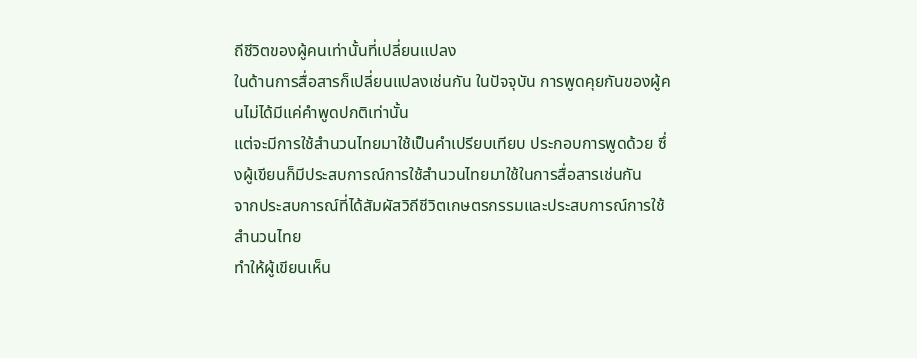ถีชีวิตของผู้คนเท่านั้นที่เปลี่ยนแปลง
ในด้านการสื่อสารก็เปลี่ยนแปลงเช่นกัน ในปัจจุบัน การพูดคุยกันของผู้คนไม่ได้มีแค่คำพูดปกติเท่านั้น
แต่จะมีการใช้สำนวนไทยมาใช้เป็นคำเปรียบเทียบ ประกอบการพูดด้วย ซึ่งผู้เขียนก็มีประสบการณ์การใช้สำนวนไทยมาใช้ในการสื่อสารเช่นกัน
จากประสบการณ์ที่ได้สัมผัสวิถีชีวิตเกษตรกรรมและประสบการณ์การใช้สำนวนไทย
ทำให้ผู้เขียนเห็น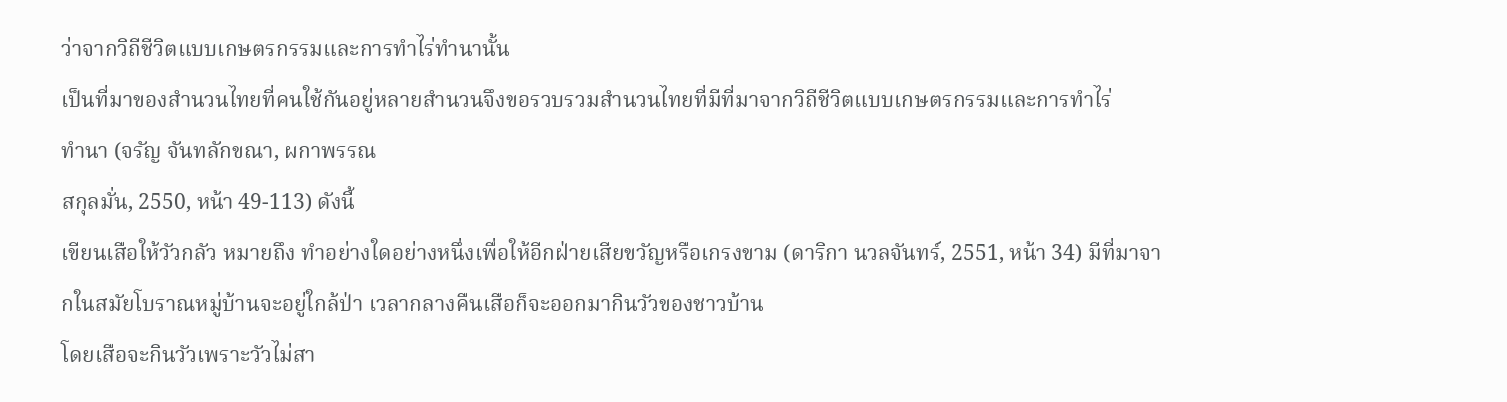ว่าจากวิถีชีวิตแบบเกษตรกรรมและการทำไร่ทำนานั้น
เป็นที่มาของสำนวนไทยที่คนใช้กันอยู่หลายสำนวนจึงขอรวบรวมสำนวนไทยที่มีที่มาจากวิถีชีวิตแบบเกษตรกรรมและการทำไร่
ทำนา (จรัญ จันทลักขณา, ผกาพรรณ
สกุลมั่น, 2550, หน้า 49-113) ดังนี้
เขียนเสือให้วัวกลัว หมายถึง ทำอย่างใดอย่างหนึ่งเพื่อให้อีกฝ่ายเสียขวัญหรือเกรงขาม (ดาริกา นวลจันทร์, 2551, หน้า 34) มีที่มาจากในสมัยโบราณหมู่บ้านจะอยู่ใกล้ป่า เวลากลางคืนเสือก็จะออกมากินวัวของชาวบ้าน
โดยเสือจะกินวัวเพราะวัวไม่สา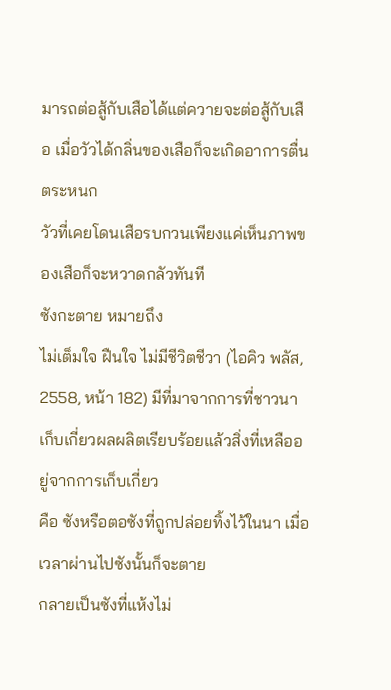มารถต่อสู้กับเสือได้แต่ควายจะต่อสู้กับเสือ เมื่อวัวได้กลิ่นของเสือก็จะเกิดอาการตื่นตระหนก
วัวที่เคยโดนเสือรบกวนเพียงแค่เห็นภาพของเสือก็จะหวาดกลัวทันที
ซังกะตาย หมายถึง
ไม่เต็มใจ ฝืนใจ ไม่มีชีวิตชีวา (ไอคิว พลัส, 2558, หน้า 182) มีที่มาจากการที่ชาวนาเก็บเกี่ยวผลผลิตเรียบร้อยแล้วสิ่งที่เหลืออยู่จากการเก็บเกี่ยว
คือ ซังหรือตอซังที่ถูกปล่อยทิ้งไว้ในนา เมื่อเวลาผ่านไปซังนั้นก็จะตาย
กลายเป็นซังที่แห้งไม่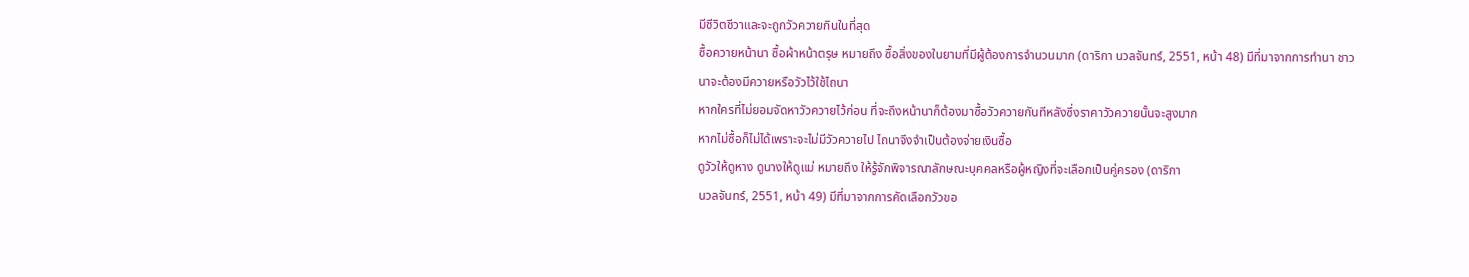มีชีวิตชีวาและจะถูกวัวควายกินในที่สุด
ซื้อควายหน้านา ซื้อผ้าหน้าตรุษ หมายถึง ซื้อสิ่งของในยามที่มีผู้ต้องการจำนวนมาก (ดาริกา นวลจันทร์, 2551, หน้า 48) มีที่มาจากการทำนา ชาวนาจะต้องมีควายหรือวัวไว้ใช้ไถนา
หากใครที่ไม่ยอมจัดหาวัวควายไว้ก่อน ที่จะถึงหน้านาก็ต้องมาซื้อวัวควายกันทีหลังซึ่งราคาวัวควายนั้นจะสูงมาก
หากไม่ซื้อก็ไม่ได้เพราะจะไม่มีวัวควายไป ไถนาจึงจำเป็นต้องจ่ายเงินซื้อ
ดูวัวให้ดูหาง ดูนางให้ดูแม่ หมายถึง ให้รู้จักพิจารณาลักษณะบุคคลหรือผู้หญิงที่จะเลือกเป็นคู่ครอง (ดาริกา
นวลจันทร์, 2551, หน้า 49) มีที่มาจากการคัดเลือกวัวขอ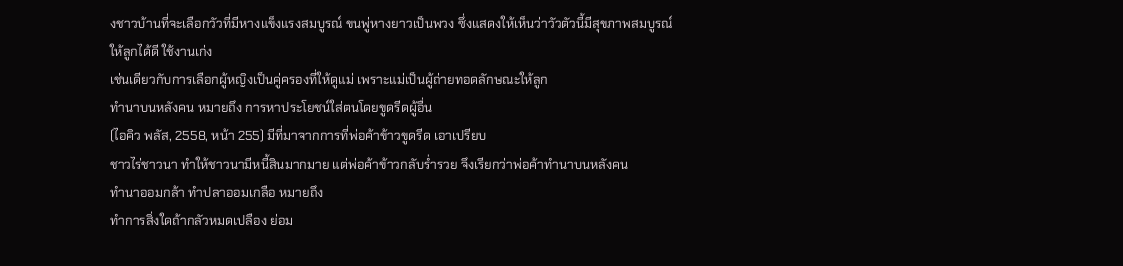งชาวบ้านที่จะเลือกวัวที่มีหางแข็งแรงสมบูรณ์ ขนพู่หางยาวเป็นพวง ซึ่งแสดงให้เห็นว่าวัวตัวนี้มีสุขภาพสมบูรณ์
ให้ลูกได้ดี ใช้งานเก่ง
เช่นเดียวกับการเลือกผู้หญิงเป็นคู่ครองที่ให้ดูแม่ เพราะแม่เป็นผู้ถ่ายทอดลักษณะให้ลูก
ทำนาบนหลังคน หมายถึง การหาประโยชน์ใส่ตนโดยขูดรีดผู้อื่น
(ไอคิว พลัส, 2558, หน้า 255) มีที่มาจากการที่พ่อค้าข้าวขูดรีด เอาเปรียบ
ชาวไร่ชาวนา ทำให้ชาวนามีหนี้สินมากมาย แต่พ่อค้าข้าวกลับร่ำรวย จึงเรียกว่าพ่อค้าทำนาบนหลังคน
ทำนาออมกล้า ทำปลาออมเกลือ หมายถึง
ทำการสิ่งใดถ้ากลัวหมดเปลือง ย่อม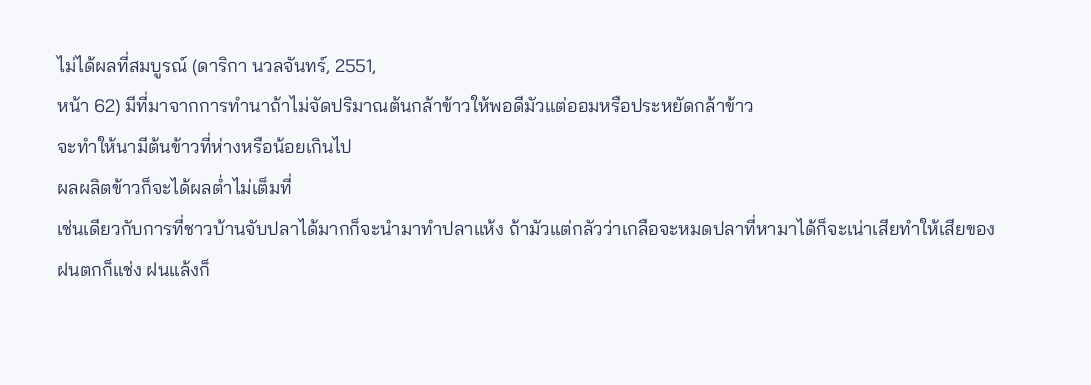ไม่ได้ผลที่สมบูรณ์ (ดาริกา นวลจันทร์, 2551,
หน้า 62) มีที่มาจากการทำนาถ้าไม่จัดปริมาณต้นกล้าข้าวให้พอดีมัวแต่ออมหรือประหยัดกล้าข้าว
จะทำให้นามีต้นข้าวที่ห่างหรือน้อยเกินไป
ผลผลิตข้าวก็จะได้ผลต่ำไม่เต็มที่
เช่นเดียวกับการที่ชาวบ้านจับปลาได้มากก็จะนำมาทำปลาแห้ง ถ้ามัวแต่กลัวว่าเกลือจะหมดปลาที่หามาได้ก็จะเน่าเสียทำให้เสียของ
ฝนตกก็แช่ง ฝนแล้งก็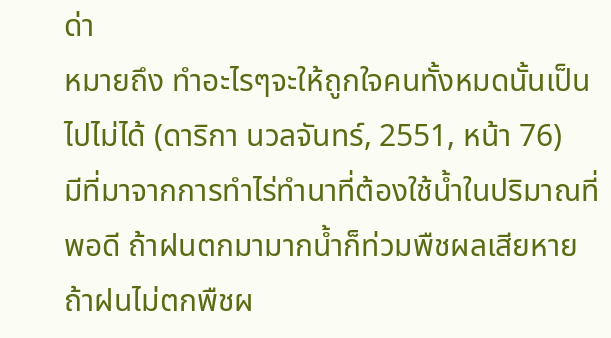ด่า
หมายถึง ทำอะไรๆจะให้ถูกใจคนทั้งหมดนั้นเป็นไปไม่ได้ (ดาริกา นวลจันทร์, 2551, หน้า 76)
มีที่มาจากการทำไร่ทำนาที่ต้องใช้น้ำในปริมาณที่พอดี ถ้าฝนตกมามากน้ำก็ท่วมพืชผลเสียหาย
ถ้าฝนไม่ตกพืชผ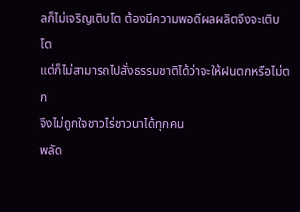ลก็ไม่เจริญเติบโต ต้องมีความพอดีผลผลิตจึงจะเติบโต
แต่ก็ไม่สามารถไปสั่งธรรมชาติได้ว่าจะให้ฝนตกหรือไม่ตก
จึงไม่ถูกใจชาวไร่ชาวนาได้ทุกคน
พลัด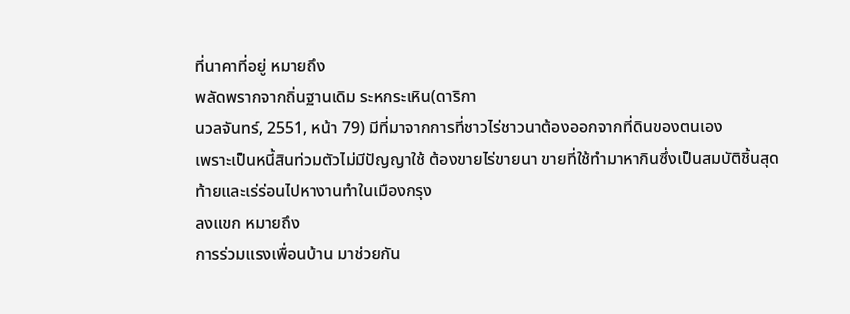ที่นาคาที่อยู่ หมายถึง
พลัดพรากจากถิ่นฐานเดิม ระหกระเหิน(ดาริกา
นวลจันทร์, 2551, หน้า 79) มีที่มาจากการที่ชาวไร่ชาวนาต้องออกจากที่ดินของตนเอง
เพราะเป็นหนี้สินท่วมตัวไม่มีปัญญาใช้ ต้องขายไร่ขายนา ขายที่ใช้ทำมาหากินซึ่งเป็นสมบัติชิ้นสุดท้ายและเร่ร่อนไปหางานทำในเมืองกรุง
ลงแขก หมายถึง
การร่วมแรงเพื่อนบ้าน มาช่วยกัน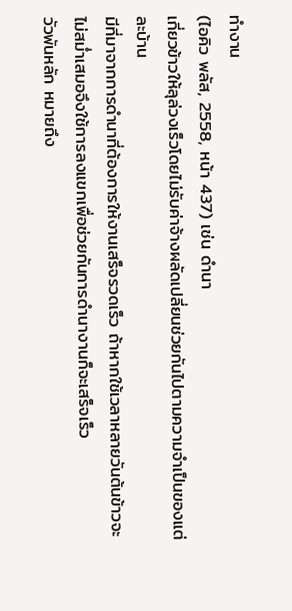ทำงาน
(ไอคิว พลัส, 2558, หน้า 437) เช่น ดำนา
เกี่ยวข้าวให้ลุล่วงเร็วโดยไม่รับค่าจ้างผลัดเปลี่ยนช่วยกันไปตามความจำเป็นของแต่ละบ้าน
มีที่มาจากการดำนาที่ต้องการให้งานเสร็จรวดเร็ว ถ้าหากใช้เวลาหลายวันต้นข้าวจะไม่สม่ำเสมอจึงใช้การลงแขกเพื่อช่วยกันการดำนางานก็จะเสร็จเร็ว
วัวพันหลัก หมายถึง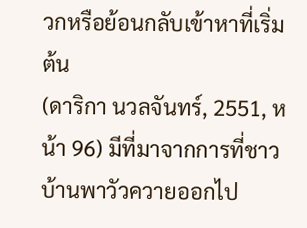วกหรือย้อนกลับเข้าหาที่เริ่มต้น
(ดาริกา นวลจันทร์, 2551, หน้า 96) มีที่มาจากการที่ชาวบ้านพาวัวควายออกไป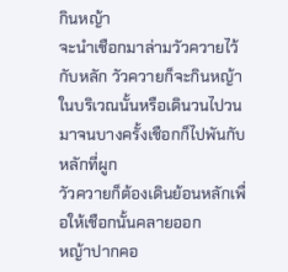กินหญ้า
จะนำเชือกมาล่ามวัวควายไว้กับหลัก วัวควายก็จะกินหญ้าในบริเวณนั้นหรือเดินวนไปวนมาจนบางครั้งเชือกก็ไปพันกับหลักที่ผูก
วัวควายก็ต้องเดินย้อนหลักเพื่อให้เชือกนั้นคลายออก
หญ้าปากคอ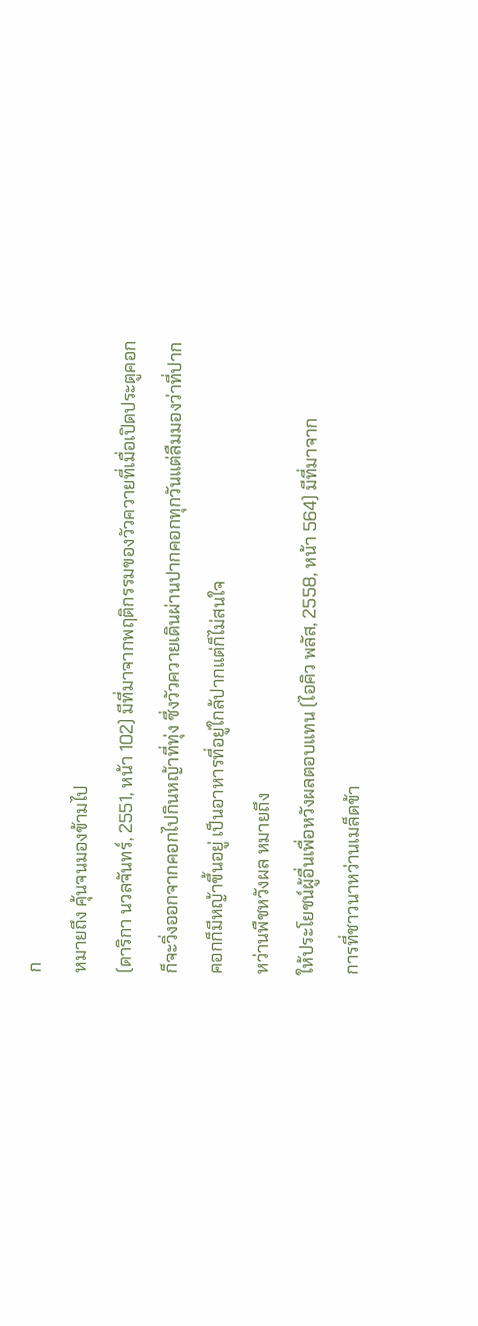ก
หมายถึง คุ้นจนมองข้ามไป
(ดาริกา นวลจันทร์, 2551, หน้า 102) มีที่มาจากพฤติกรรมของวัวควายที่เมื่อเปิดประตูคอกก็จะวิ่งออกจากคอกไปกินหญ้าที่ทุ่ง ซึ่งวัวควายเดินผ่านปากคอกทุกวันแต่ลืมมองว่าที่ปากคอกก็มีหญ้าขึ้นอยู่ เป็นอาหารที่อยู่ใกล้ปากแต่ก็ไม่สนใจ
หว่านพืชหวังผล หมายถึง
ให้ประโยชน์ผู้อื่นเพื่อหวังผลตอบแทน (ไอคิว พลัส, 2558, หน้า 564) มีที่มาจาก
การที่ชาวนาหว่านเมล็ดข้า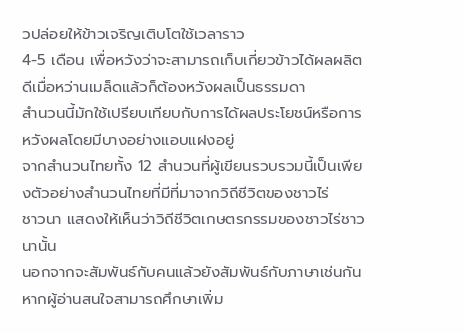วปล่อยให้ข้าวเจริญเติบโตใช้เวลาราว
4-5 เดือน เพื่อหวังว่าจะสามารถเก็บเกี่ยวข้าวได้ผลผลิตดีเมื่อหว่านเมล็ดแล้วก็ต้องหวังผลเป็นธรรมดา
สำนวนนี้มักใช้เปรียบเทียบกับการได้ผลประโยชน์หรือการหวังผลโดยมีบางอย่างแอบแฝงอยู่
จากสำนวนไทยทั้ง 12 สำนวนที่ผู้เขียนรวบรวมนี้เป็นเพียงตัวอย่างสำนวนไทยที่มีที่มาจากวิถีชีวิตของชาวไร่
ชาวนา แสดงให้เห็นว่าวิถีชีวิตเกษตรกรรมของชาวไร่ชาวนานั้น
นอกจากจะสัมพันธ์กับคนแล้วยังสัมพันธ์กับภาษาเช่นกัน
หากผู้อ่านสนใจสามารถศึกษาเพิ่ม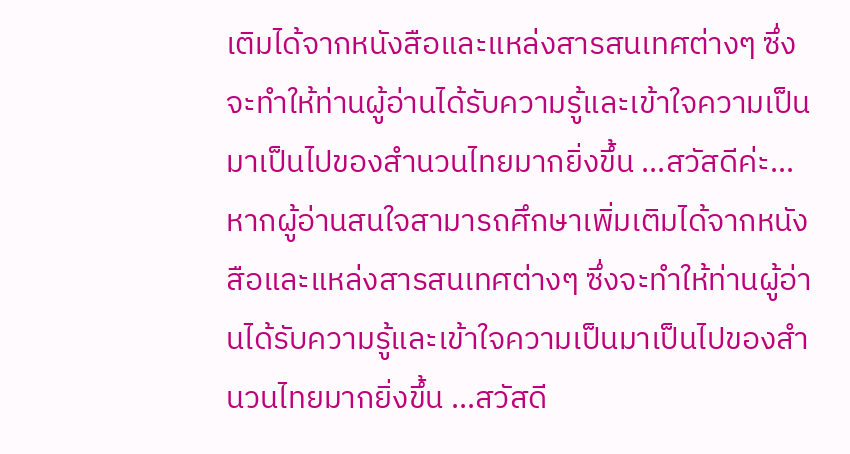เติมได้จากหนังสือและแหล่งสารสนเทศต่างๆ ซึ่งจะทำให้ท่านผู้อ่านได้รับความรู้และเข้าใจความเป็นมาเป็นไปของสำนวนไทยมากยิ่งขึ้น ...สวัสดีค่ะ...
หากผู้อ่านสนใจสามารถศึกษาเพิ่มเติมได้จากหนังสือและแหล่งสารสนเทศต่างๆ ซึ่งจะทำให้ท่านผู้อ่านได้รับความรู้และเข้าใจความเป็นมาเป็นไปของสำนวนไทยมากยิ่งขึ้น ...สวัสดี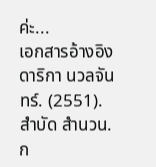ค่ะ...
เอกสารอ้างอิง
ดาริกา นวลจันทร์. (2551). สำบัด สำนวน. ก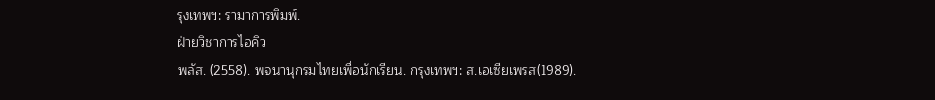รุงเทพฯ: รามาการพิมพ์.
ฝ่ายวิชาการไอคิว
พลัส. (2558). พจนานุกรมไทยเพื่อนักเรียน. กรุงเทพฯ: ส.เอเซียเพรส(1989).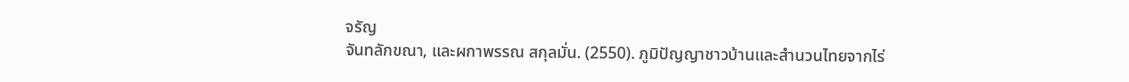จรัญ
จันทลักขณา, และผกาพรรณ สกุลมั่น. (2550). ภูมิปัญญาชาวบ้านและสำนวนไทยจากไร่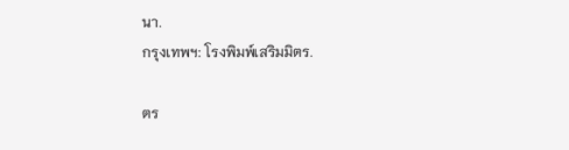นา.
กรุงเทพฯ: โรงพิมพ์เสริมมิตร.

ตร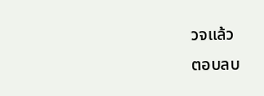วจแล้ว
ตอบลบ